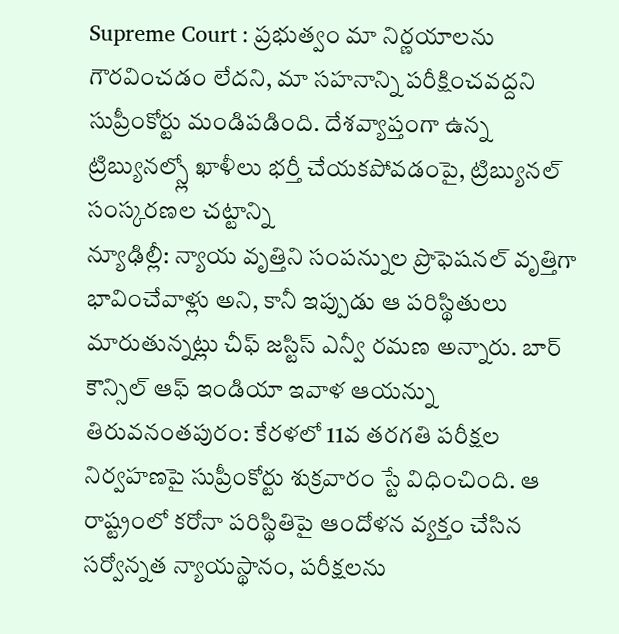Supreme Court : ప్రభుత్వం మా నిర్ణయాలను గౌరవించడం లేదని, మా సహనాన్ని పరీక్షించవద్దని సుప్రీంకోర్టు మండిపడింది. దేశవ్యాప్తంగా ఉన్న ట్రిబ్యునల్స్లో ఖాళీలు భర్తీ చేయకపోవడంపై, ట్రిబ్యునల్ సంస్కరణల చట్టాన్ని
న్యూఢిల్లీ: న్యాయ వృత్తిని సంపన్నుల ప్రొఫెషనల్ వృత్తిగా భావించేవాళ్లు అని, కానీ ఇప్పుడు ఆ పరిస్థితులు మారుతున్నట్లు చీఫ్ జస్టిస్ ఎన్వీ రమణ అన్నారు. బార్ కౌన్సిల్ ఆఫ్ ఇండియా ఇవాళ ఆయన్ను
తిరువనంతపురం: కేరళలో 11వ తరగతి పరీక్షల నిర్వహణపై సుప్రీంకోర్టు శుక్రవారం స్టే విధించింది. ఆ రాష్ట్రంలో కరోనా పరిస్థితిపై ఆందోళన వ్యక్తం చేసిన సర్వోన్నత న్యాయస్థానం, పరీక్షలను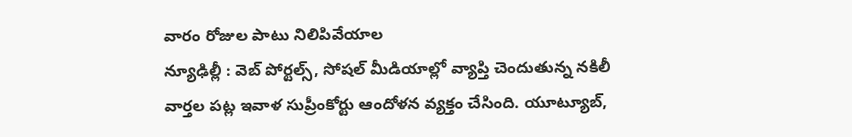వారం రోజుల పాటు నిలిపివేయాల
న్యూఢిల్లీ : వెబ్ పోర్టల్స్, సోషల్ మీడియాల్లో వ్యాప్తి చెందుతున్న నకిలీ వార్తల పట్ల ఇవాళ సుప్రీంకోర్టు ఆందోళన వ్యక్తం చేసింది. యూట్యూబ్,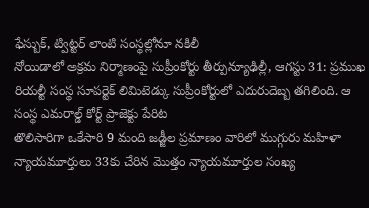ఫేస్బుక్, ట్విట్టర్ లాంటి సంస్థల్లోనూ నకిలీ
నోయిడాలో అక్రమ నిర్మాణంపై సుప్రీంకోర్టు తీర్పున్యూఢిల్లీ, ఆగస్టు 31: ప్రముఖ రియల్టీ సంస్థ సూపర్టెక్ లిమిటెడ్కు సుప్రీంకోర్టులో ఎదురుదెబ్బ తగిలింది. ఆ సంస్థ ఎమరాల్డ్ కోర్ట్ ప్రాజెక్టు పేరిట
తొలిసారిగా ఒకేసారి 9 మంది జడ్జీల ప్రమాణం వారిలో ముగ్గురు మహిళా న్యాయమూర్తులు 33కు చేరిన మొత్తం న్యాయమూర్తుల సంఖ్య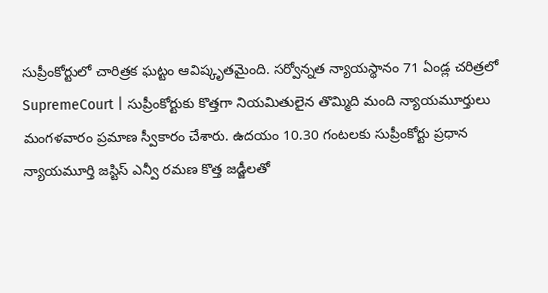సుప్రీంకోర్టులో చారిత్రక ఘట్టం ఆవిష్కృతమైంది. సర్వోన్నత న్యాయస్థానం 71 ఏండ్ల చరిత్రలో
SupremeCourt | సుప్రీంకోర్టుకు కొత్తగా నియమితులైన తొమ్మిది మంది న్యాయమూర్తులు మంగళవారం ప్రమాణ స్వీకారం చేశారు. ఉదయం 10.30 గంటలకు సుప్రీంకోర్టు ప్రధాన న్యాయమూర్తి జస్టిస్ ఎన్వీ రమణ కొత్త జడ్జీలతో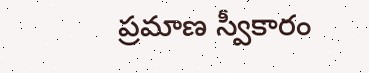ప్రమాణ స్వీకారం